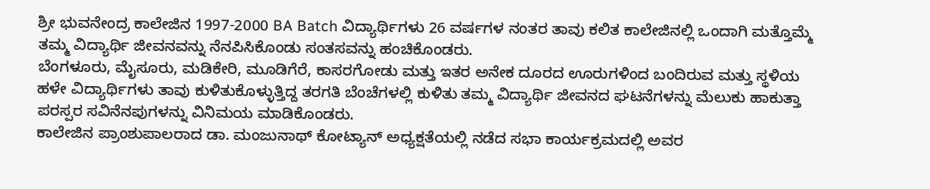ಶ್ರೀ ಭುವನೇಂದ್ರ ಕಾಲೇಜಿನ 1997-2000 BA Batch ವಿದ್ಯಾರ್ಥಿಗಳು 26 ವರ್ಷಗಳ ನಂತರ ತಾವು ಕಲಿತ ಕಾಲೇಜಿನಲ್ಲಿ ಒಂದಾಗಿ ಮತ್ತೊಮ್ಮೆ ತಮ್ಮ ವಿದ್ಯಾರ್ಥಿ ಜೀವನವನ್ನು ನೆನಪಿಸಿಕೊಂಡು ಸಂತಸವನ್ನು ಹಂಚಿಕೊಂಡರು.
ಬೆಂಗಳೂರು, ಮೈಸೂರು, ಮಡಿಕೇರಿ, ಮೂಡಿಗೆರೆ, ಕಾಸರಗೋಡು ಮತ್ತು ಇತರ ಅನೇಕ ದೂರದ ಊರುಗಳಿಂದ ಬಂದಿರುವ ಮತ್ತು ಸ್ಥಳಿಯ ಹಳೇ ವಿದ್ಯಾರ್ಥಿಗಳು ತಾವು ಕುಳಿತುಕೊಳ್ಳುತ್ತಿದ್ದ ತರಗತಿ ಬೆಂಚೆಗಳಲ್ಲಿ ಕುಳಿತು ತಮ್ಮ ವಿದ್ಯಾರ್ಥಿ ಜೀವನದ ಘಟನೆಗಳನ್ನು ಮೆಲುಕು ಹಾಕುತ್ತಾ ಪರಸ್ಪರ ಸವಿನೆನಪುಗಳನ್ನು ವಿನಿಮಯ ಮಾಡಿಕೊಂಡರು.
ಕಾಲೇಜಿನ ಪ್ರಾಂಶುಪಾಲರಾದ ಡಾ. ಮಂಜುನಾಥ್ ಕೋಟ್ಯಾನ್ ಅಧ್ಯಕ್ಷತೆಯಲ್ಲಿ ನಡೆದ ಸಭಾ ಕಾರ್ಯಕ್ರಮದಲ್ಲಿ ಅವರ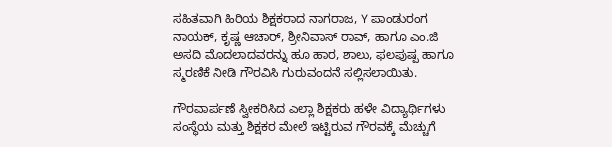ಸಹಿತವಾಗಿ ಹಿರಿಯ ಶಿಕ್ಷಕರಾದ ನಾಗರಾಜ, Y ಪಾಂಡುರಂಗ ನಾಯಕ್, ಕೃಷ್ಣ ಆಚಾರ್, ಶ್ರೀನಿವಾಸ್ ರಾವ್, ಹಾಗೂ ಎಂ.ಜಿ ಅಸದಿ ಮೊದಲಾದವರನ್ನು ಹೂ ಹಾರ, ಶಾಲು, ಫಲಪುಷ್ಪ ಹಾಗೂ ಸ್ಮರಣಿಕೆ ನೀಡಿ ಗೌರವಿಸಿ ಗುರುವಂದನೆ ಸಲ್ಲಿಸಲಾಯಿತು.

ಗೌರವಾರ್ಪಣೆ ಸ್ವೀಕರಿಸಿದ ಎಲ್ಲಾ ಶಿಕ್ಷಕರು ಹಳೇ ವಿದ್ಯಾರ್ಥಿಗಳು ಸಂಸ್ಥೆಯ ಮತ್ತು ಶಿಕ್ಷಕರ ಮೇಲೆ ಇಟ್ಟಿರುವ ಗೌರವಕ್ಕೆ ಮೆಚ್ಚುಗೆ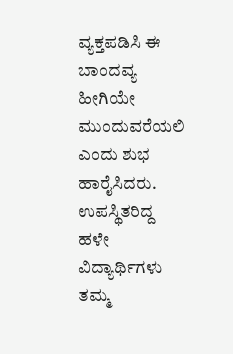ವ್ಯಕ್ತಪಡಿಸಿ ಈ ಬಾಂದವ್ಯ ಹೀಗಿಯೇ ಮುಂದುವರೆಯಲಿ ಎಂದು ಶುಭ ಹಾರೈಸಿದರು.
ಉಪಸ್ಥಿತರಿದ್ದ ಹಳೇ ವಿದ್ಯಾರ್ಥಿಗಳು ತಮ್ಮ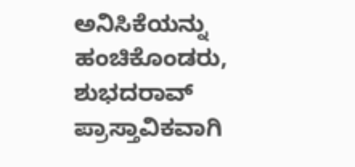ಅನಿಸಿಕೆಯನ್ನು ಹಂಚಿಕೊಂಡರು, ಶುಭದರಾವ್ ಪ್ರಾಸ್ತಾವಿಕವಾಗಿ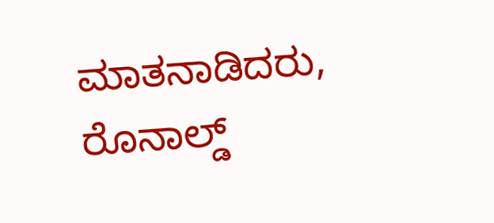ಮಾತನಾಡಿದರು, ರೊನಾಲ್ಡ್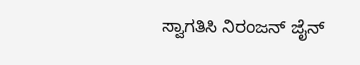ಸ್ವಾಗತಿಸಿ ನಿರಂಜನ್ ಜೈನ್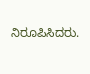ನಿರೂಪಿಸಿದರು.